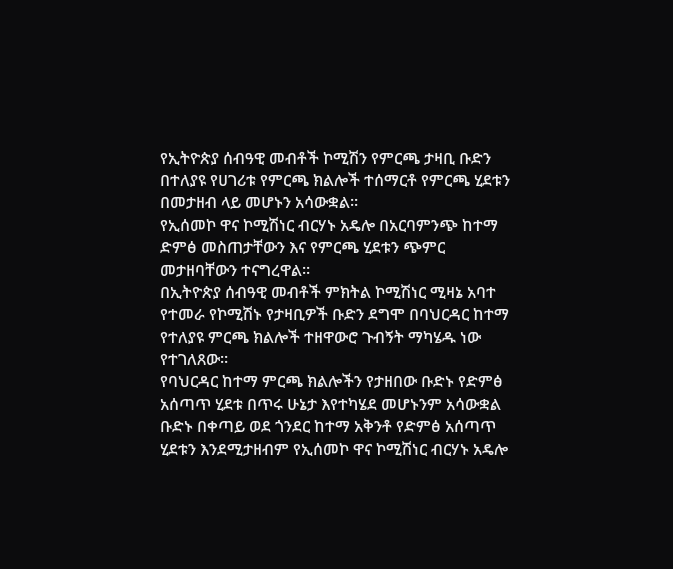የኢትዮጵያ ሰብዓዊ መብቶች ኮሚሽን የምርጫ ታዛቢ ቡድን በተለያዩ የሀገሪቱ የምርጫ ክልሎች ተሰማርቶ የምርጫ ሂደቱን በመታዘብ ላይ መሆኑን አሳውቋል።
የኢሰመኮ ዋና ኮሚሽነር ብርሃኑ አዴሎ በአርባምንጭ ከተማ ድምፅ መስጠታቸውን እና የምርጫ ሂደቱን ጭምር መታዘባቸውን ተናግረዋል።
በኢትዮጵያ ሰብዓዊ መብቶች ምክትል ኮሚሽነር ሚዛኔ አባተ የተመራ የኮሚሽኑ የታዛቢዎች ቡድን ደግሞ በባህርዳር ከተማ የተለያዩ ምርጫ ክልሎች ተዘዋውሮ ጉብኝት ማካሄዱ ነው የተገለጸው።
የባህርዳር ከተማ ምርጫ ክልሎችን የታዘበው ቡድኑ የድምፅ አሰጣጥ ሂደቱ በጥሩ ሁኔታ እየተካሄደ መሆኑንም አሳውቋል
ቡድኑ በቀጣይ ወደ ጎንደር ከተማ አቅንቶ የድምፅ አሰጣጥ ሂደቱን እንደሚታዘብም የኢሰመኮ ዋና ኮሚሽነር ብርሃኑ አዴሎ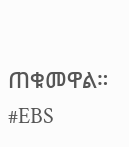ጠቁመዋል።
#EBS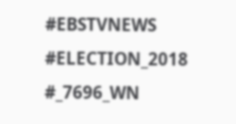#EBSTVNEWS #ELECTION_2018 #_7696_WN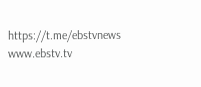https://t.me/ebstvnews www.ebstv.tv